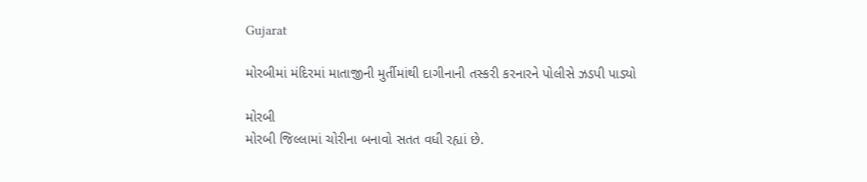Gujarat

મોરબીમાં મંદિરમાં માતાજીની મુર્તીમાંથી દાગીનાની તસ્કરી કરનારને પોલીસે ઝડપી પાડ્યો

મોરબી
મોરબી જિલ્લામાં ચોરીના બનાવો સતત વધી રહ્યાં છે.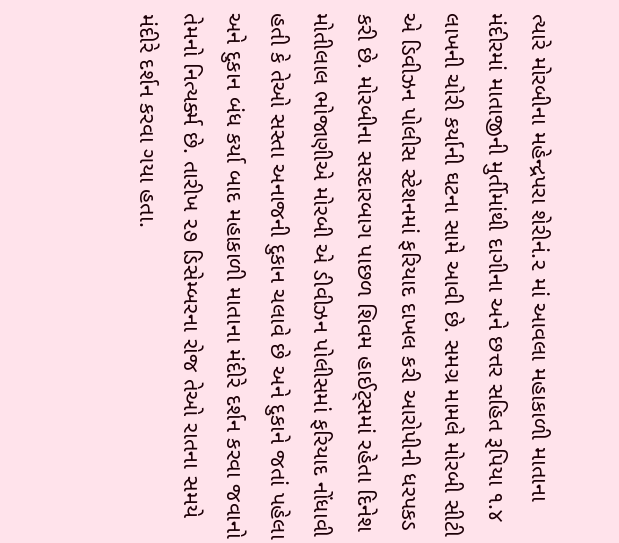ત્યારે મોરબીના મહેન્દ્રપરા શેરીનં.૨ માં આવલા મહાકાળી માતાના મંદીરમાં માતાજીની મુર્તીમાંથી દાગીના અને છત્તર સહિત રૂપિયા ૧.૪ લાખની ચોરી કર્યાની ઘટના સામે આવી છે. સમગ્ર મામલે મોરબી સીટી એ ડિવીઝન પોલીસ સ્ટેશનમાં ફરિયાદ દાખલ કરી આરોપીની ધરપકડ કરી છે. મોરબીના સરદારબાગ પાછળ શિવમ હાઈટ્‌સમાં રહેતા દિનેશ મોતીલાલ ભોજાણીએ મોરબી એ ડીવીઝન પોલીસમાં ફરિયાદ નોંધાવી હતી કે તેઓ સસ્તા અનાજની દુકાન ચલાવે છે અને દુકાને જતાં પહેલા અને દુકાન બંધ કર્યા બાદ મહાકાળી માતાના મંદીરે દર્શન કરવા જવાનો તેમનો નિત્યર્ક્મ છે. તારીખ ૨૭ ડિસેમ્બરના રોજ તેઓ રાતના સમયે મંદીરે દર્શન કરવા ગયા હતા.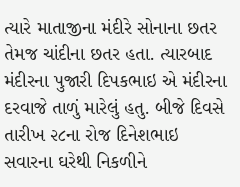ત્યારે માતાજીના મંદીરે સોનાના છતર તેમજ ચાંદીના છતર હતા. ત્યારબાદ મંદીરના પુજારી દિપકભાઇ એ મંદીરના દરવાજે તાળું મારેલું હતુ. બીજે દિવસે તારીખ ૨૮ના રોજ દિનેશભાઇ સવારના ઘરેથી નિકળીને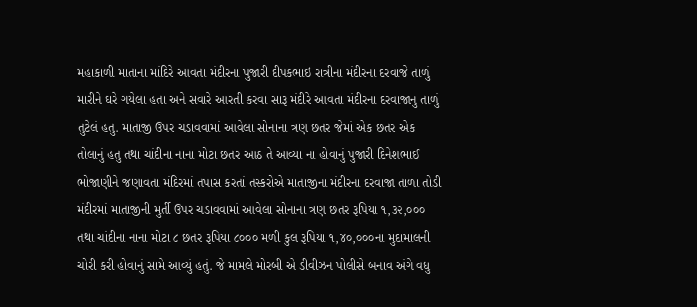મહાકાળી માતાના માંદિરે આવતા મંદીરના પુજારી દીપકભાઇ રાત્રીના મંદીરના દરવાજે તાળું મારીને ઘરે ગયેલા હતા અને સવારે આરતી કરવા સારૂ મંદીરે આવતા મંદીરના દરવાજાનુ તાળું તુટેલં હતુ. માતાજી ઉપર ચડાવવામાં આવેલા સોનાના ત્રણ છતર જેમાં એક છતર એક તોલાનું હતુ તથા ચાંદીના નાના મોટા છતર આઠ તે આવ્યા ના હોવાનું પુજારી દિનેશભાઈ ભોજાણીને જણાવતા મંદિરમાં તપાસ કરતાં તસ્કરોએ માતાજીના મંદીરના દરવાજા તાળા તોડી મંદીરમાં માતાજીની મુર્તી ઉપર ચડાવવામાં આવેલા સોનાના ત્રણ છતર રૂપિયા ૧,૩૨,૦૦૦ તથા ચાંદીના નાના મોટા ૮ છતર રૂપિયા ૮૦૦૦ મળી કુલ રૂપિયા ૧,૪૦,૦૦૦ના મુદામાલની ચોરી કરી હોવાનું સામે આવ્યું હતું. જે મામલે મોરબી એ ડીવીઝન પોલીસે બનાવ અંગે વધુ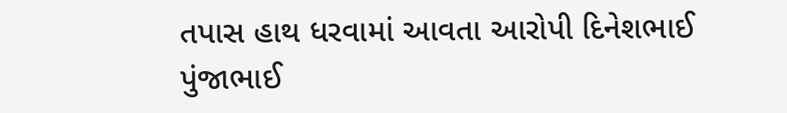તપાસ હાથ ધરવામાં આવતા આરોપી દિનેશભાઈ પુંજાભાઈ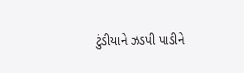ટુંડીયાને ઝડપી પાડીને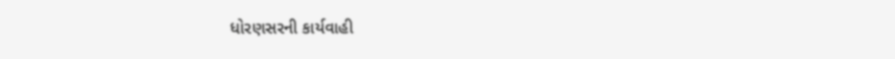ધોરણસરની કાર્યવાહી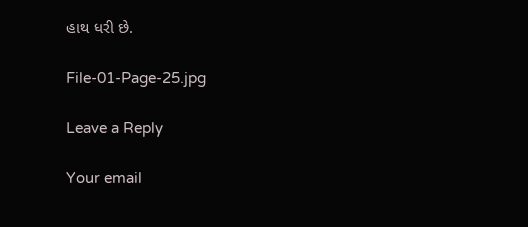હાથ ધરી છે.

File-01-Page-25.jpg

Leave a Reply

Your email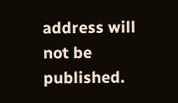address will not be published.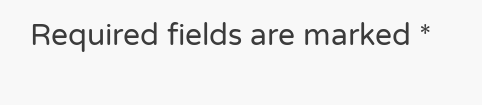Required fields are marked *